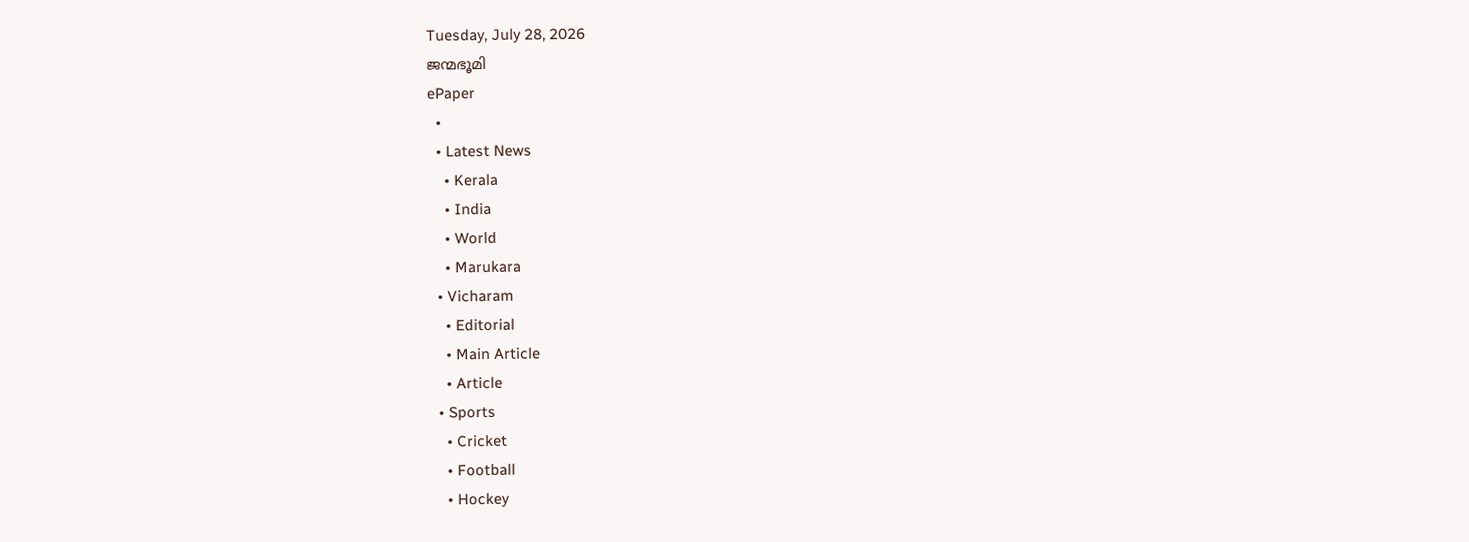Tuesday, July 28, 2026
ജന്മഭൂമി
ePaper
  •
  • Latest News
    • Kerala
    • India
    • World
    • Marukara
  • Vicharam
    • Editorial
    • Main Article
    • Article
  • Sports
    • Cricket
    • Football
    • Hockey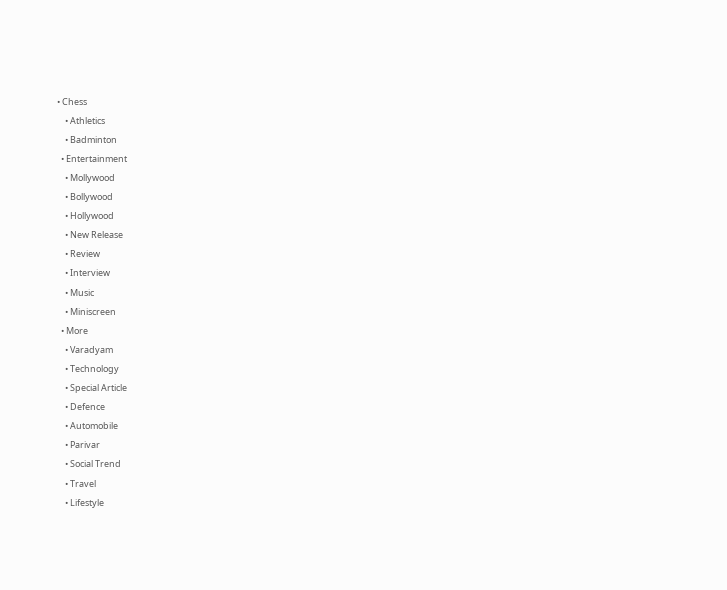• Chess
    • Athletics
    • Badminton
  • Entertainment
    • Mollywood
    • Bollywood
    • Hollywood
    • New Release
    • Review
    • Interview
    • Music
    • Miniscreen
  • More
    • Varadyam
    • Technology
    • Special Article
    • Defence
    • Automobile
    • Parivar
    • Social Trend
    • Travel
    • Lifestyle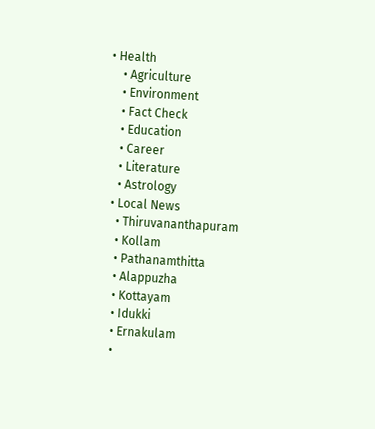• Health
    • Agriculture
    • Environment
    • Fact Check
    • Education
    • Career
    • Literature
    • Astrology
  • Local News
    • Thiruvananthapuram
    • Kollam
    • Pathanamthitta
    • Alappuzha
    • Kottayam
    • Idukki
    • Ernakulam
    •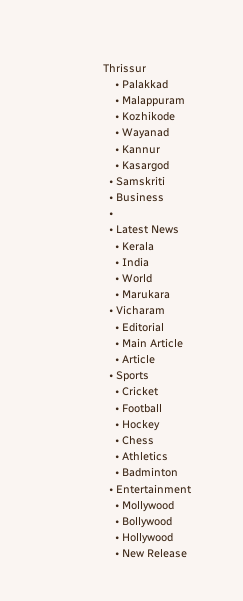Thrissur
    • Palakkad
    • Malappuram
    • Kozhikode
    • Wayanad
    • Kannur
    • Kasargod
  • Samskriti
  • Business
  •
  • Latest News
    • Kerala
    • India
    • World
    • Marukara
  • Vicharam
    • Editorial
    • Main Article
    • Article
  • Sports
    • Cricket
    • Football
    • Hockey
    • Chess
    • Athletics
    • Badminton
  • Entertainment
    • Mollywood
    • Bollywood
    • Hollywood
    • New Release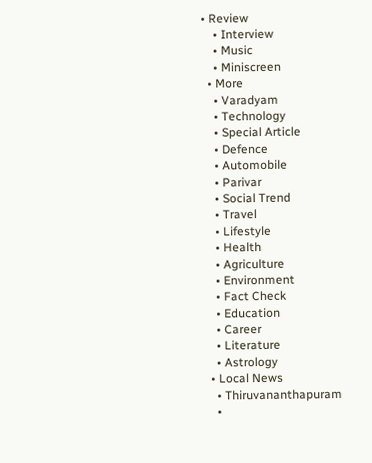• Review
    • Interview
    • Music
    • Miniscreen
  • More
    • Varadyam
    • Technology
    • Special Article
    • Defence
    • Automobile
    • Parivar
    • Social Trend
    • Travel
    • Lifestyle
    • Health
    • Agriculture
    • Environment
    • Fact Check
    • Education
    • Career
    • Literature
    • Astrology
  • Local News
    • Thiruvananthapuram
    •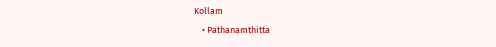Kollam
    • Pathanamthitta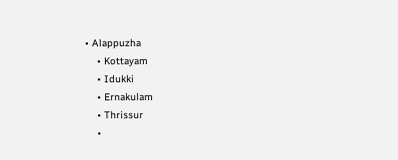• Alappuzha
    • Kottayam
    • Idukki
    • Ernakulam
    • Thrissur
    •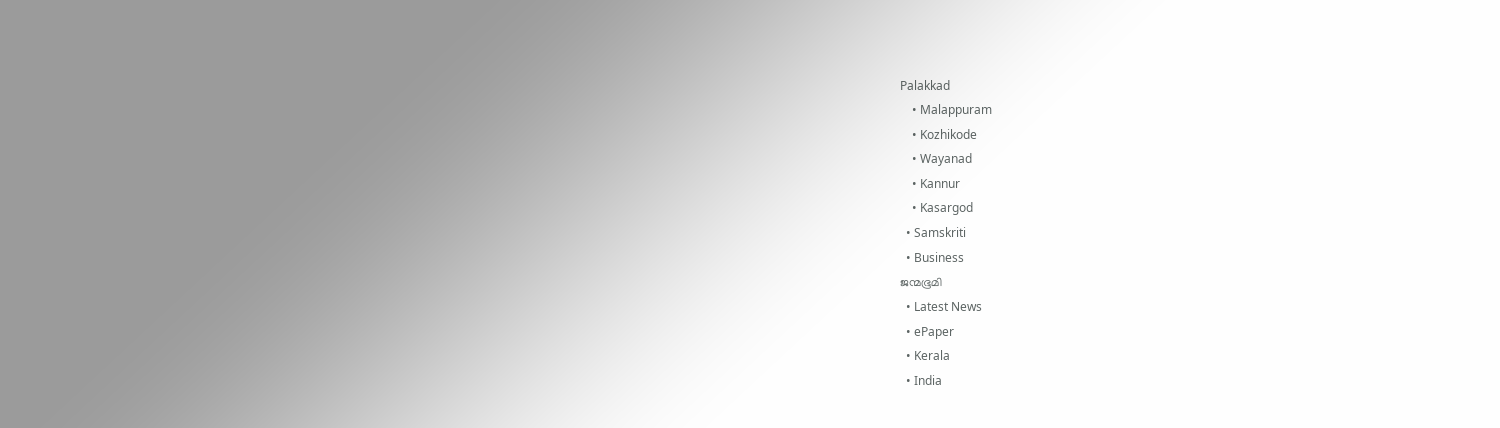Palakkad
    • Malappuram
    • Kozhikode
    • Wayanad
    • Kannur
    • Kasargod
  • Samskriti
  • Business
ജന്മഭൂമി
  • Latest News
  • ePaper
  • Kerala
  • India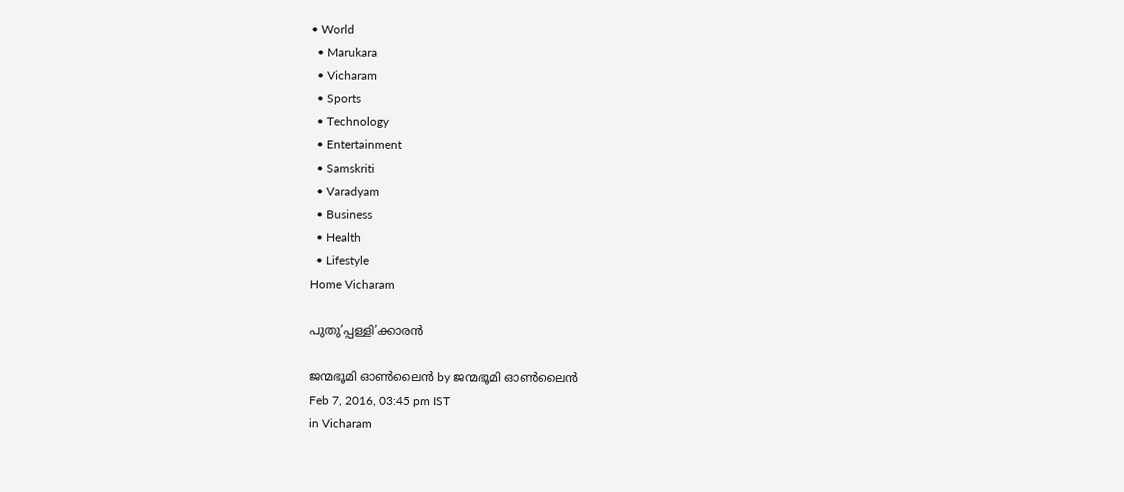• World
  • Marukara
  • Vicharam
  • Sports
  • Technology
  • Entertainment
  • Samskriti
  • Varadyam
  • Business
  • Health
  • Lifestyle
Home Vicharam

പുതു’പ്പള്ളി’ക്കാരന്‍

ജന്മഭൂമി ഓണ്‍ലൈന്‍ by ജന്മഭൂമി ഓണ്‍ലൈന്‍
Feb 7, 2016, 03:45 pm IST
in Vicharam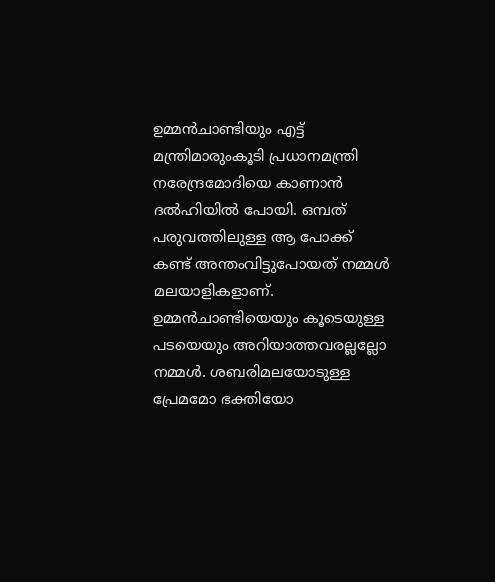ഉമ്മന്‍ചാണ്ടിയും എട്ട് മന്ത്രിമാരുംകൂടി പ്രധാനമന്ത്രി നരേന്ദ്രമോദിയെ കാണാന്‍ ദല്‍ഹിയില്‍ പോയി. ഒമ്പത് പരുവത്തിലുള്ള ആ പോക്ക് കണ്ട് അന്തംവിട്ടുപോയത് നമ്മള്‍ മലയാളികളാണ്. ഉമ്മന്‍ചാണ്ടിയെയും കൂടെയുള്ള പടയെയും അറിയാത്തവരല്ലല്ലോ നമ്മള്‍. ശബരിമലയോടുള്ള പ്രേമമോ ഭക്തിയോ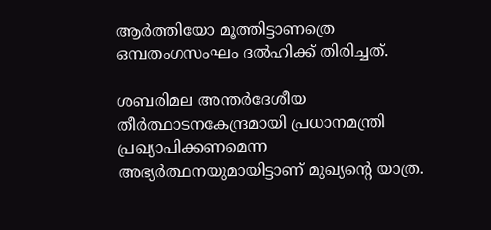ആര്‍ത്തിയോ മൂത്തിട്ടാണത്രെ ഒമ്പതംഗസംഘം ദല്‍ഹിക്ക് തിരിച്ചത്.

ശബരിമല അന്തര്‍ദേശീയ തീര്‍ത്ഥാടനകേന്ദ്രമായി പ്രധാനമന്ത്രി പ്രഖ്യാപിക്കണമെന്ന അഭ്യര്‍ത്ഥനയുമായിട്ടാണ് മുഖ്യന്റെ യാത്ര.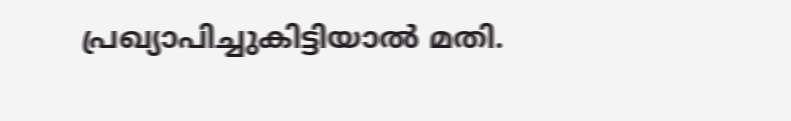പ്രഖ്യാപിച്ചുകിട്ടിയാല്‍ മതി.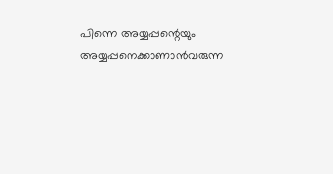പിന്നെ അയ്യപ്പന്റെയും അയ്യപ്പനെക്കാണാന്‍വരുന്ന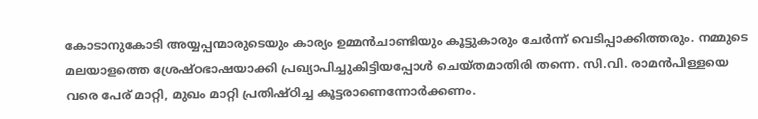കോടാനുകോടി അയ്യപ്പന്മാരുടെയും കാര്യം ഉമ്മന്‍ചാണ്ടിയും കൂട്ടുകാരും ചേര്‍ന്ന് വെടിപ്പാക്കിത്തരും. നമ്മുടെ മലയാളത്തെ ശ്രേഷ്ഠഭാഷയാക്കി പ്രഖ്യാപിച്ചുകിട്ടിയപ്പോള്‍ ചെയ്തമാതിരി തന്നെ. സി.വി. രാമന്‍പിള്ളയെ വരെ പേര് മാറ്റി, മുഖം മാറ്റി പ്രതിഷ്ഠിച്ച കൂട്ടരാണെന്നോര്‍ക്കണം.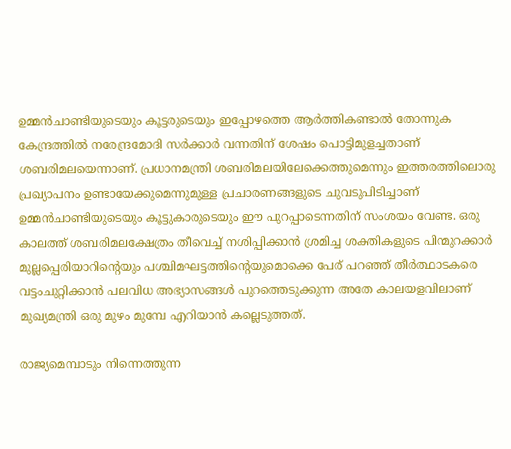ഉമ്മന്‍ചാണ്ടിയുടെയും കൂട്ടരുടെയും ഇപ്പോഴത്തെ ആര്‍ത്തികണ്ടാല്‍ തോന്നുക കേന്ദ്രത്തില്‍ നരേന്ദ്രമോദി സര്‍ക്കാര്‍ വന്നതിന് ശേഷം പൊട്ടിമുളച്ചതാണ് ശബരിമലയെന്നാണ്. പ്രധാനമന്ത്രി ശബരിമലയിലേക്കെത്തുമെന്നും ഇത്തരത്തിലൊരു പ്രഖ്യാപനം ഉണ്ടായേക്കുമെന്നുമുള്ള പ്രചാരണങ്ങളുടെ ചുവടുപിടിച്ചാണ് ഉമ്മന്‍ചാണ്ടിയുടെയും കൂട്ടുകാരുടെയും ഈ പുറപ്പാടെന്നതിന് സംശയം വേണ്ട. ഒരു കാലത്ത് ശബരിമലക്ഷേത്രം തീവെച്ച് നശിപ്പിക്കാന്‍ ശ്രമിച്ച ശക്തികളുടെ പിന്മുറക്കാര്‍ മുല്ലപ്പെരിയാറിന്റെയും പശ്ചിമഘട്ടത്തിന്റെയുമൊക്കെ പേര് പറഞ്ഞ് തീര്‍ത്ഥാടകരെ വട്ടംചുറ്റിക്കാന്‍ പലവിധ അഭ്യാസങ്ങള്‍ പുറത്തെടുക്കുന്ന അതേ കാലയളവിലാണ് മുഖ്യമന്ത്രി ഒരു മുഴം മുമ്പേ എറിയാന്‍ കല്ലെടുത്തത്.

രാജ്യമെമ്പാടും നിന്നെത്തുന്ന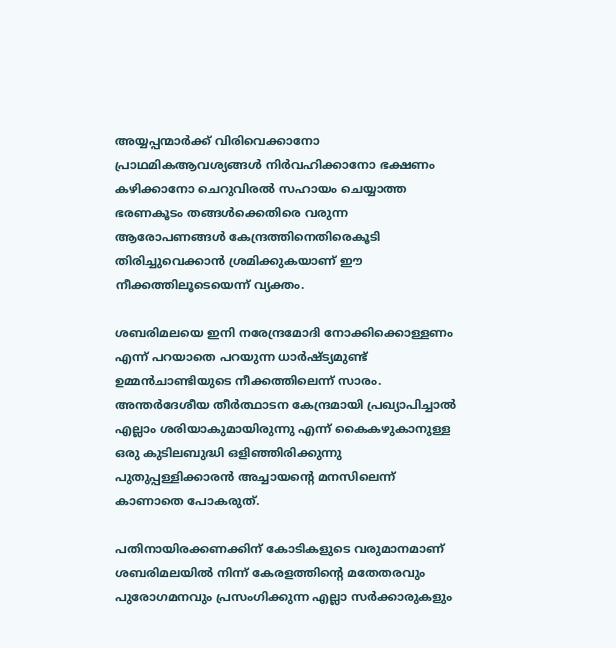അയ്യപ്പന്മാര്‍ക്ക് വിരിവെക്കാനോ പ്രാഥമികആവശ്യങ്ങള്‍ നിര്‍വഹിക്കാനോ ഭക്ഷണം കഴിക്കാനോ ചെറുവിരല്‍ സഹായം ചെയ്യാത്ത ഭരണകൂടം തങ്ങള്‍ക്കെതിരെ വരുന്ന ആരോപണങ്ങള്‍ കേന്ദ്രത്തിനെതിരെകൂടി തിരിച്ചുവെക്കാന്‍ ശ്രമിക്കുകയാണ് ഈ നീക്കത്തിലൂടെയെന്ന് വ്യക്തം.

ശബരിമലയെ ഇനി നരേന്ദ്രമോദി നോക്കിക്കൊള്ളണം എന്ന് പറയാതെ പറയുന്ന ധാര്‍ഷ്ട്യമുണ്ട് ഉമ്മന്‍ചാണ്ടിയുടെ നീക്കത്തിലെന്ന് സാരം. അന്തര്‍ദേശീയ തീര്‍ത്ഥാടന കേന്ദ്രമായി പ്രഖ്യാപിച്ചാല്‍ എല്ലാം ശരിയാകുമായിരുന്നു എന്ന് കൈകഴുകാനുള്ള ഒരു കുടിലബുദ്ധി ഒളിഞ്ഞിരിക്കുന്നു പുതുപ്പള്ളിക്കാരന്‍ അച്ചായന്റെ മനസിലെന്ന് കാണാതെ പോകരുത്.

പതിനായിരക്കണക്കിന് കോടികളുടെ വരുമാനമാണ് ശബരിമലയില്‍ നിന്ന് കേരളത്തിന്റെ മതേതരവും പുരോഗമനവും പ്രസംഗിക്കുന്ന എല്ലാ സര്‍ക്കാരുകളും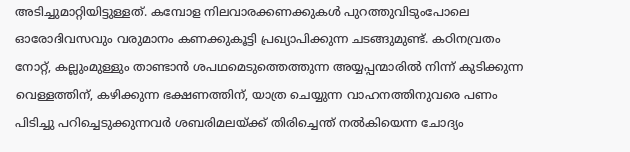അടിച്ചുമാറ്റിയിട്ടുള്ളത്. കമ്പോള നിലവാരക്കണക്കുകള്‍ പുറത്തുവിടുംപോലെ ഓരോദിവസവും വരുമാനം കണക്കുകൂട്ടി പ്രഖ്യാപിക്കുന്ന ചടങ്ങുമുണ്ട്. കഠിനവ്രതം നോറ്റ്, കല്ലുംമുള്ളും താണ്ടാന്‍ ശപഥമെടുത്തെത്തുന്ന അയ്യപ്പന്മാരില്‍ നിന്ന് കുടിക്കുന്ന വെള്ളത്തിന്, കഴിക്കുന്ന ഭക്ഷണത്തിന്, യാത്ര ചെയ്യുന്ന വാഹനത്തിനുവരെ പണം പിടിച്ചു പറിച്ചെടുക്കുന്നവര്‍ ശബരിമലയ്‌ക്ക് തിരിച്ചെന്ത് നല്‍കിയെന്ന ചോദ്യം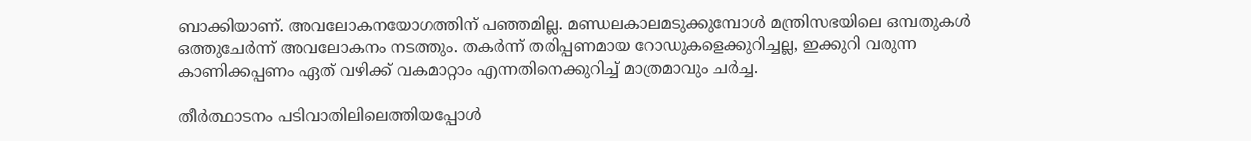ബാക്കിയാണ്. അവലോകനയോഗത്തിന് പഞ്ഞമില്ല. മണ്ഡലകാലമടുക്കുമ്പോള്‍ മന്ത്രിസഭയിലെ ഒമ്പതുകള്‍ ഒത്തുചേര്‍ന്ന് അവലോകനം നടത്തും. തകര്‍ന്ന് തരിപ്പണമായ റോഡുകളെക്കുറിച്ചല്ല, ഇക്കുറി വരുന്ന കാണിക്കപ്പണം ഏത് വഴിക്ക് വകമാറ്റാം എന്നതിനെക്കുറിച്ച് മാത്രമാവും ചര്‍ച്ച.

തീര്‍ത്ഥാടനം പടിവാതിലിലെത്തിയപ്പോള്‍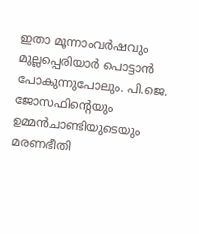ഇതാ മൂന്നാംവര്‍ഷവും മുല്ലപ്പെരിയാര്‍ പൊട്ടാന്‍ പോകുന്നുപോലും. പി.ജെ. ജോസഫിന്റെയും ഉമ്മന്‍ചാണ്ടിയുടെയും മരണഭീതി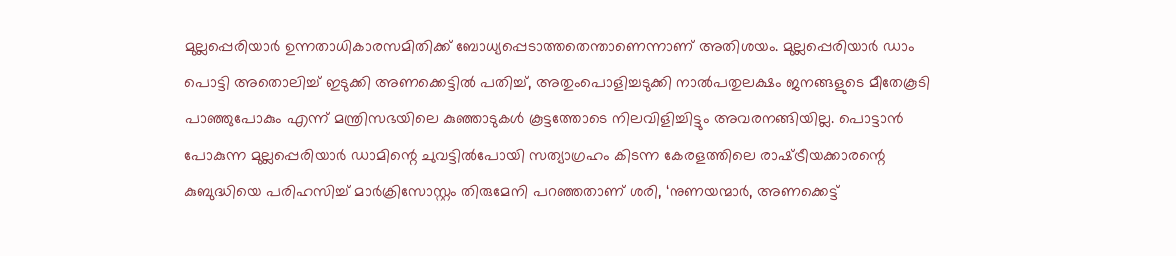മുല്ലപ്പെരിയാര്‍ ഉന്നതാധികാരസമിതിക്ക് ബോധ്യപ്പെടാത്തതെന്താണെന്നാണ് അതിശയം. മുല്ലപ്പെരിയാര്‍ ഡാം പൊട്ടി അതൊലിച്ച് ഇടുക്കി അണക്കെട്ടില്‍ പതിച്ച്, അതുംപൊളിച്ചടുക്കി നാല്‍പതുലക്ഷം ജനങ്ങളുടെ മീതേകൂടി പാഞ്ഞുപോകും എന്ന് മന്ത്രിസഭയിലെ കുഞ്ഞാടുകള്‍ കൂട്ടത്തോടെ നിലവിളിച്ചിട്ടും അവരനങ്ങിയില്ല. പൊട്ടാന്‍ പോകുന്ന മുല്ലപ്പെരിയാര്‍ ഡാമിന്റെ ചുവട്ടില്‍പോയി സത്യാഗ്രഹം കിടന്ന കേരളത്തിലെ രാഷ്‌ട്രീയക്കാരന്റെ കുബുദ്ധിയെ പരിഹസിച്ച് മാര്‍ക്രിസോസ്റ്റം തിരുമേനി പറഞ്ഞതാണ് ശരി, ‘നുണയന്മാര്‍, അണക്കെട്ട്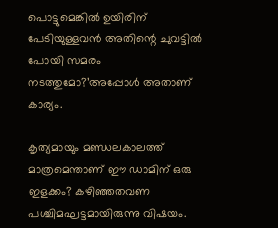പൊട്ടുമെങ്കില്‍ ഉയിരിന് പേടിയുള്ളവന്‍ അതിന്റെ ചുവട്ടില്‍ പോയി സമരം നടത്തുമോ?’അപ്പോള്‍ അതാണ് കാര്യം.

കൃത്യമായും മണ്ഡലകാലത്ത് മാത്രമെന്താണ് ഈ ഡാമിന് ഒരു ഇളക്കം? കഴിഞ്ഞതവണ പശ്ചിമഘട്ടമായിരുന്നു വിഷയം.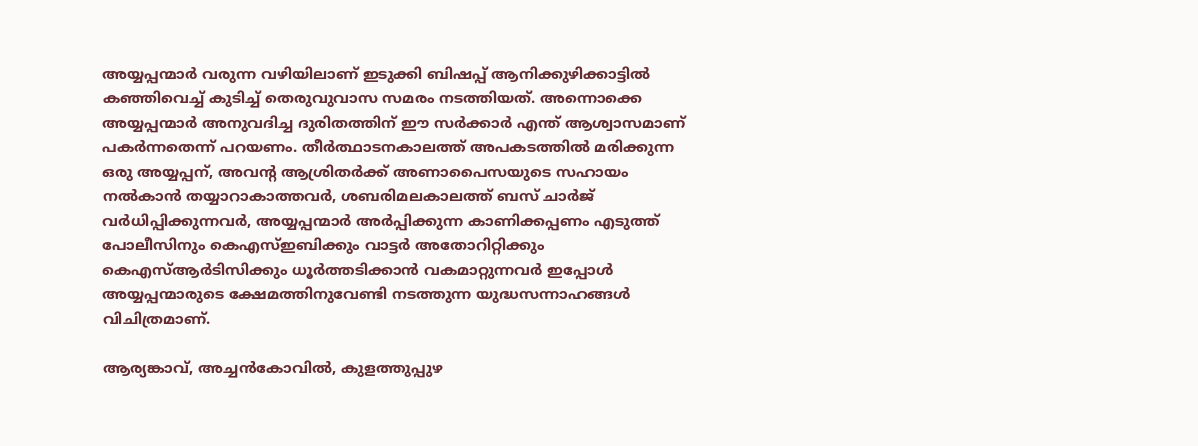അയ്യപ്പന്മാര്‍ വരുന്ന വഴിയിലാണ് ഇടുക്കി ബിഷപ്പ് ആനിക്കുഴിക്കാട്ടില്‍ കഞ്ഞിവെച്ച് കുടിച്ച് തെരുവുവാസ സമരം നടത്തിയത്. അന്നൊക്കെ അയ്യപ്പന്മാര്‍ അനുവദിച്ച ദുരിതത്തിന് ഈ സര്‍ക്കാര്‍ എന്ത് ആശ്വാസമാണ് പകര്‍ന്നതെന്ന് പറയണം. തീര്‍ത്ഥാടനകാലത്ത് അപകടത്തില്‍ മരിക്കുന്ന ഒരു അയ്യപ്പന്, അവന്റ ആശ്രിതര്‍ക്ക് അണാപൈസയുടെ സഹായം നല്‍കാന്‍ തയ്യാറാകാത്തവര്‍, ശബരിമലകാലത്ത് ബസ് ചാര്‍ജ് വര്‍ധിപ്പിക്കുന്നവര്‍, അയ്യപ്പന്മാര്‍ അര്‍പ്പിക്കുന്ന കാണിക്കപ്പണം എടുത്ത് പോലീസിനും കെഎസ്ഇബിക്കും വാട്ടര്‍ അതോറിറ്റിക്കും കെഎസ്ആര്‍ടിസിക്കും ധൂര്‍ത്തടിക്കാന്‍ വകമാറ്റുന്നവര്‍ ഇപ്പോള്‍ അയ്യപ്പന്മാരുടെ ക്ഷേമത്തിനുവേണ്ടി നടത്തുന്ന യുദ്ധസന്നാഹങ്ങള്‍ വിചിത്രമാണ്.

ആര്യങ്കാവ്, അച്ചന്‍കോവില്‍, കുളത്തുപ്പുഴ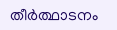തീര്‍ത്ഥാടനം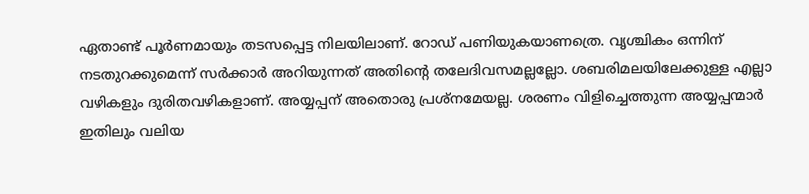ഏതാണ്ട് പൂര്‍ണമായും തടസപ്പെട്ട നിലയിലാണ്. റോഡ് പണിയുകയാണത്രെ. വൃശ്ചികം ഒന്നിന് നടതുറക്കുമെന്ന് സര്‍ക്കാര്‍ അറിയുന്നത് അതിന്റെ തലേദിവസമല്ലല്ലോ. ശബരിമലയിലേക്കുള്ള എല്ലാ വഴികളും ദുരിതവഴികളാണ്. അയ്യപ്പന് അതൊരു പ്രശ്‌നമേയല്ല. ശരണം വിളിച്ചെത്തുന്ന അയ്യപ്പന്മാര്‍ ഇതിലും വലിയ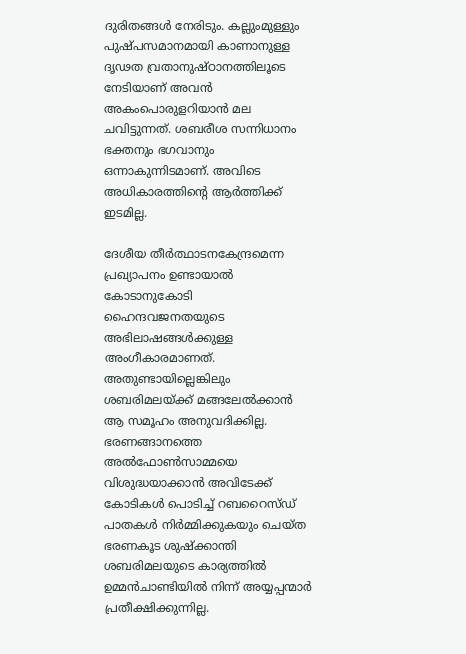ദുരിതങ്ങള്‍ നേരിടും. കല്ലുംമുള്ളും പുഷ്പസമാനമായി കാണാനുള്ള ദൃഢത വ്രതാനുഷ്ഠാനത്തിലൂടെ നേടിയാണ് അവന്‍ അകംപൊരുളറിയാന്‍ മല ചവിട്ടുന്നത്. ശബരീശ സന്നിധാനം ഭക്തനും ഭഗവാനും ഒന്നാകുന്നിടമാണ്. അവിടെ അധികാരത്തിന്റെ ആര്‍ത്തിക്ക് ഇടമില്ല.

ദേശീയ തീര്‍ത്ഥാടനകേന്ദ്രമെന്ന പ്രഖ്യാപനം ഉണ്ടായാല്‍ കോടാനുകോടി ഹൈന്ദവജനതയുടെ അഭിലാഷങ്ങള്‍ക്കുള്ള അംഗീകാരമാണത്. അതുണ്ടായില്ലെങ്കിലും ശബരിമലയ്‌ക്ക് മങ്ങലേല്‍ക്കാന്‍ ആ സമൂഹം അനുവദിക്കില്ല. ഭരണങ്ങാനത്തെ അല്‍ഫോണ്‍സാമ്മയെ വിശുദ്ധയാക്കാന്‍ അവിടേക്ക് കോടികള്‍ പൊടിച്ച് റബറൈസ്ഡ് പാതകള്‍ നിര്‍മ്മിക്കുകയും ചെയ്ത ഭരണകൂട ശുഷ്‌ക്കാന്തി ശബരിമലയുടെ കാര്യത്തില്‍ ഉമ്മന്‍ചാണ്ടിയില്‍ നിന്ന് അയ്യപ്പന്മാര്‍ പ്രതീക്ഷിക്കുന്നില്ല.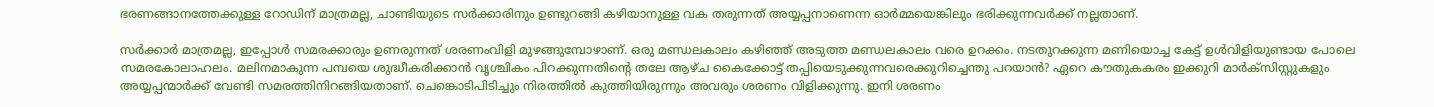ഭരണങ്ങാനത്തേക്കുള്ള റോഡിന് മാത്രമല്ല, ചാണ്ടിയുടെ സര്‍ക്കാരിനും ഉണ്ടുറങ്ങി കഴിയാനുള്ള വക തരുന്നത് അയ്യപ്പനാണെന്ന ഓര്‍മ്മയെങ്കിലും ഭരിക്കുന്നവര്‍ക്ക് നല്ലതാണ്.

സര്‍ക്കാര്‍ മാത്രമല്ല, ഇപ്പോള്‍ സമരക്കാരും ഉണരുന്നത് ശരണംവിളി മുഴങ്ങുമ്പോഴാണ്. ഒരു മണ്ഡലകാലം കഴിഞ്ഞ് അടുത്ത മണ്ഡലകാലം വരെ ഉറക്കം. നടതുറക്കുന്ന മണിയൊച്ച കേട്ട് ഉള്‍വിളിയുണ്ടായ പോലെ സമരകോലാഹലം. മലിനമാകുന്ന പമ്പയെ ശുദ്ധീകരിക്കാന്‍ വൃശ്ചികം പിറക്കുന്നതിന്റെ തലേ ആഴ്ച കൈക്കോട്ട് തപ്പിയെടുക്കുന്നവരെക്കുറിച്ചെന്തു പറയാന്‍? ഏറെ കൗതുകകരം ഇക്കുറി മാര്‍ക്‌സിസ്റ്റുകളും അയ്യപ്പന്മാര്‍ക്ക് വേണ്ടി സമരത്തിനിറങ്ങിയതാണ്. ചെങ്കൊടിപിടിച്ചും നിരത്തില്‍ കുത്തിയിരുന്നും അവരും ശരണം വിളിക്കുന്നു. ഇനി ശരണം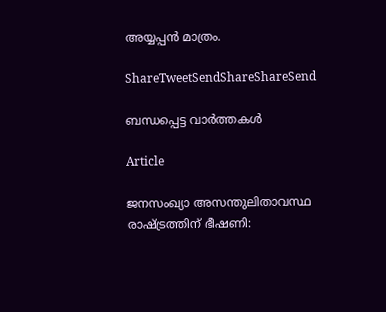അയ്യപ്പന്‍ മാത്രം.

ShareTweetSendShareShareSend

ബന്ധപ്പെട്ട വാര്‍ത്തകള്‍

Article

ജനസംഖ്യാ അസന്തുലിതാവസ്ഥ രാഷ്‌ട്രത്തിന് ഭീഷണി: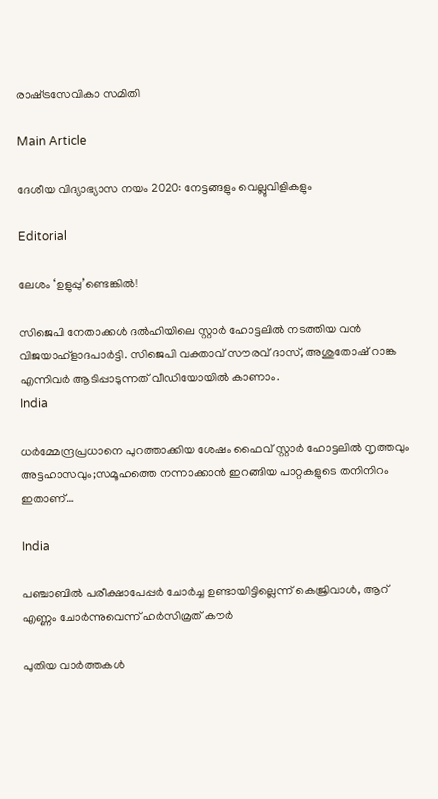രാഷ്‌ട്രസേവികാ സമിതി

Main Article

ദേശീയ വിദ്യാഭ്യാസ നയം 2020: നേട്ടങ്ങളും വെല്ലുവിളികളും

Editorial

ലേശം ‘ഉളുപ്പു’ണ്ടെങ്കില്‍!

സിജെപി നേതാക്കള്‍ ദല്‍ഹിയിലെ സ്റ്റാര്‍ ഹോട്ടലില്‍ നടത്തിയ വന്‍ വിജയാഹ്ളാദപാര്‍ട്ടി. സിജെപി വക്താവ് സൗരവ് ദാസ്, അശുതോഷ് റാങ്ക എന്നിവര്‍ ആടിപ്പാടുന്നത് വീഡിയോയില്‍ കാണാം.
India

ധര്‍മ്മേന്ദ്രപ്രധാനെ പുറത്താക്കിയ ശേഷം ഫൈവ് സ്റ്റാര്‍ ഹോട്ടലില്‍ നൃത്തവും അട്ടഹാസവും;സമൂഹത്തെ നന്നാക്കാന്‍ ഇറങ്ങിയ പാറ്റകളുടെ തനിനിറം ഇതാണ്…

India

പഞ്ചാബില്‍ പരീക്ഷാപേപ്പര്‍ ചോര്‍ച്ച ഉണ്ടായിട്ടില്ലെന്ന് കെജ്രിവാള്‍, ആറ് എണ്ണം ചോര്‍ന്നുവെന്ന് ഹര്‍സിമ്രത് കൗര്‍

പുതിയ വാര്‍ത്തകള്‍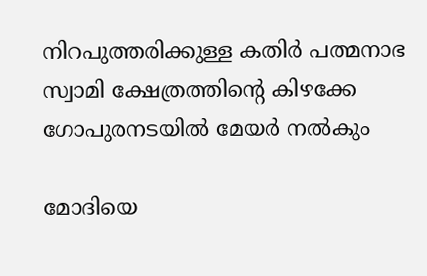നിറപുത്തരിക്കുള്ള കതിർ പത്മനാഭ സ്വാമി ക്ഷേത്രത്തിന്റെ കിഴക്കേ ഗോപുരനടയില്‍ മേയര്‍ നല്‍കും

മോദിയെ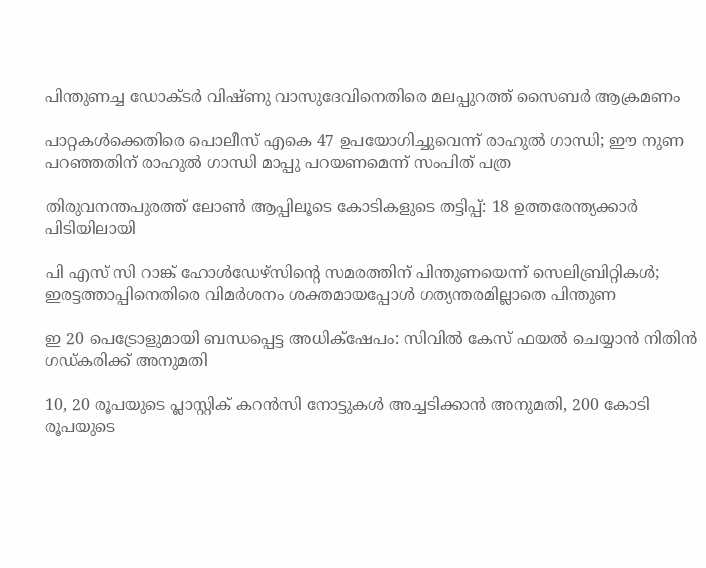പിന്തുണച്ച ഡോക്ടര്‍ വിഷ്ണു വാസുദേവിനെതിരെ മലപ്പുറത്ത് സൈബര്‍ ആക്രമണം

പാറ്റകള്‍ക്കെതിരെ പൊലീസ് എകെ 47 ഉപയോഗിച്ചുവെന്ന് രാഹുല്‍ ഗാന്ധി; ഈ നുണ പറഞ്ഞതിന് രാഹുല്‍ ഗാന്ധി മാപ്പു പറയണമെന്ന് സംപിത് പത്ര

തിരുവനന്തപുരത്ത് ലോണ്‍ ആപ്പിലൂടെ കോടികളുടെ തട്ടിപ്പ്: 18 ഉത്തരേന്ത്യക്കാര്‍ പിടിയിലായി

പി എസ് സി റാങ്ക് ഹോള്‍ഡേഴ്‌സിന്റെ സമരത്തിന് പിന്തുണയെന്ന് സെലിബ്രിറ്റികള്‍; ഇരട്ടത്താപ്പിനെതിരെ വിമര്‍ശനം ശക്തമായപ്പോള്‍ ഗത്യന്തരമില്ലാതെ പിന്തുണ

ഇ 20 പെട്രോളുമായി ബന്ധപ്പെട്ട അധിക്‌ഷേപം: സിവില്‍ കേസ് ഫയല്‍ ചെയ്യാന്‍ നിതിന്‍ ഗഡ്കരിക്ക് അനുമതി

10, 20 രൂപയുടെ പ്ലാസ്റ്റിക് കറന്‍സി നോട്ടുകള്‍ അച്ചടിക്കാന്‍ അനുമതി, 200 കോടി രൂപയുടെ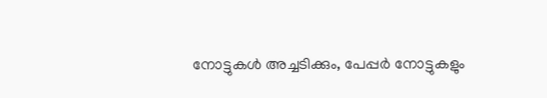നോട്ടുകള്‍ അച്ചടിക്കും, പേപ്പര്‍ നോട്ടുകളും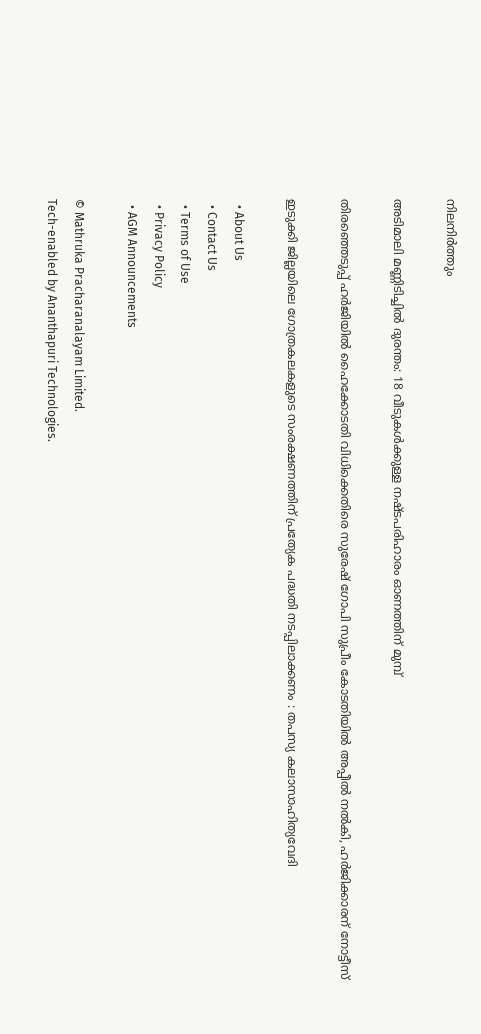നിലനിര്‍ത്തും

അടിമാലി മണ്ണിടിച്ചില്‍ ദുരന്തം: 18 വീടുകള്‍ക്കുള്ള നഷ്ടപരിഹാരം ഓണത്തിന് മുമ്പ്

തിരഞ്ഞെടുപ്പ് ഹര്‍ജിയില്‍ ഹൈക്കോടതി വിധിക്കെതിരെ സുരേഷ് ഗോപി സുപ്രീം കോടതിയില്‍ അപ്പീല്‍ നല്‍കി, ഹര്‍ജിക്കാരന് നോട്ടീസ്

ഇടുക്കി ജില്ലയിലെ ഗോത്രകലകളുടെ സംരക്ഷണത്തിന് പ്രത്യേക പദ്ധതി നടപ്പിലാക്കണം : തപസ്യ കലാസാഹിത്യവേദി

  • About Us
  • Contact Us
  • Terms of Use
  • Privacy Policy
  • AGM Announcements

© Mathruka Pracharanalayam Limited.
Tech-enabled by Ananthapuri Technologies.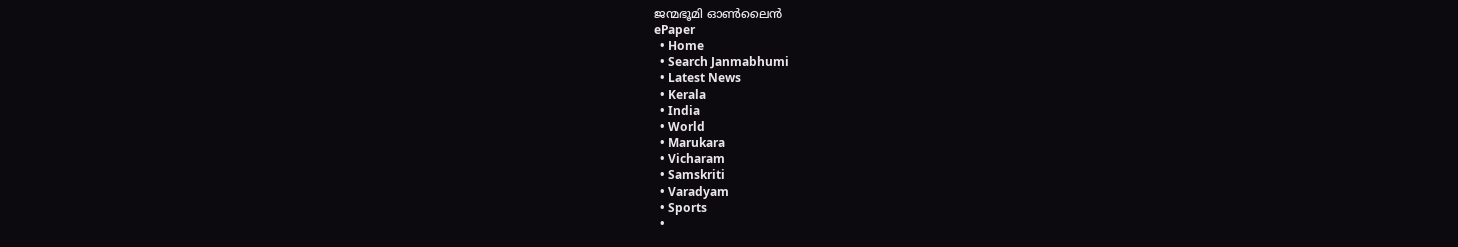ജന്മഭൂമി ഓണ്‍ലൈന്‍
ePaper
  • Home
  • Search Janmabhumi
  • Latest News
  • Kerala
  • India
  • World
  • Marukara
  • Vicharam
  • Samskriti
  • Varadyam
  • Sports
  •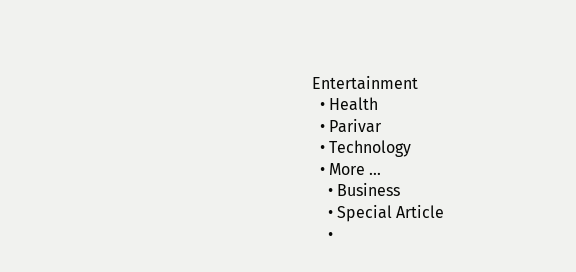Entertainment
  • Health
  • Parivar
  • Technology
  • More …
    • Business
    • Special Article
    •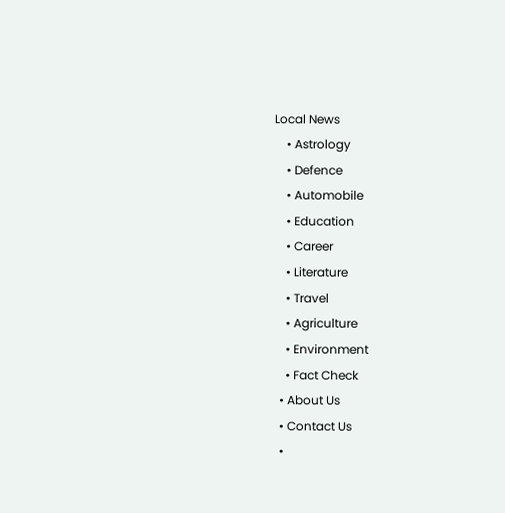Local News
    • Astrology
    • Defence
    • Automobile
    • Education
    • Career
    • Literature
    • Travel
    • Agriculture
    • Environment
    • Fact Check
  • About Us
  • Contact Us
  •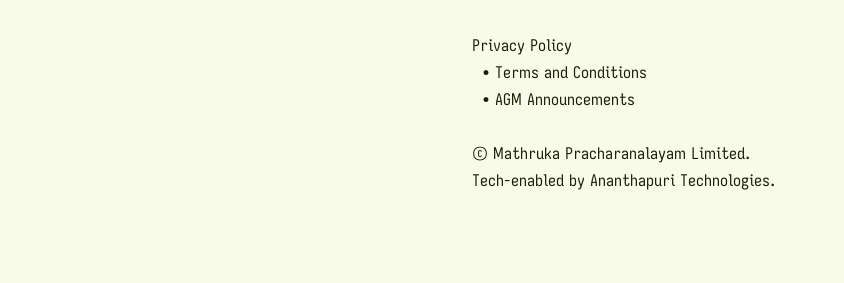Privacy Policy
  • Terms and Conditions
  • AGM Announcements

© Mathruka Pracharanalayam Limited.
Tech-enabled by Ananthapuri Technologies.